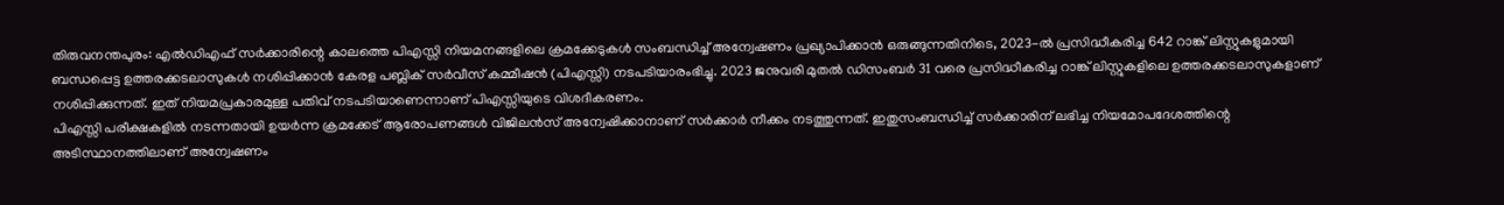തിരുവനന്തപുരം: എൽഡിഎഫ് സർക്കാരിന്റെ കാലത്തെ പിഎസ്സി നിയമനങ്ങളിലെ ക്രമക്കേടുകൾ സംബന്ധിച്ച് അന്വേഷണം പ്രഖ്യാപിക്കാൻ ഒരുങ്ങുന്നതിനിടെ, 2023-ൽ പ്രസിദ്ധീകരിച്ച 642 റാങ്ക് ലിസ്റ്റുകളുമായി ബന്ധപ്പെട്ട ഉത്തരക്കടലാസുകൾ നശിപ്പിക്കാൻ കേരള പബ്ലിക് സർവീസ് കമ്മീഷൻ (പിഎസ്സി) നടപടിയാരംഭിച്ചു. 2023 ജനുവരി മുതൽ ഡിസംബർ 31 വരെ പ്രസിദ്ധീകരിച്ച റാങ്ക് ലിസ്റ്റുകളിലെ ഉത്തരക്കടലാസുകളാണ് നശിപ്പിക്കുന്നത്. ഇത് നിയമപ്രകാരമുള്ള പതിവ് നടപടിയാണെന്നാണ് പിഎസ്സിയുടെ വിശദീകരണം.
പിഎസ്സി പരീക്ഷകളിൽ നടന്നതായി ഉയർന്ന ക്രമക്കേട് ആരോപണങ്ങൾ വിജിലൻസ് അന്വേഷിക്കാനാണ് സർക്കാർ നീക്കം നടത്തുന്നത്. ഇതുസംബന്ധിച്ച് സർക്കാരിന് ലഭിച്ച നിയമോപദേശത്തിന്റെ അടിസ്ഥാനത്തിലാണ് അന്വേഷണം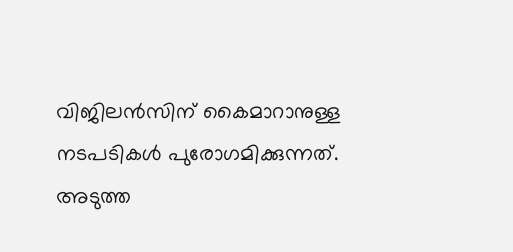വിജിലൻസിന് കൈമാറാനുള്ള നടപടികൾ പുരോഗമിക്കുന്നത്. അടുത്ത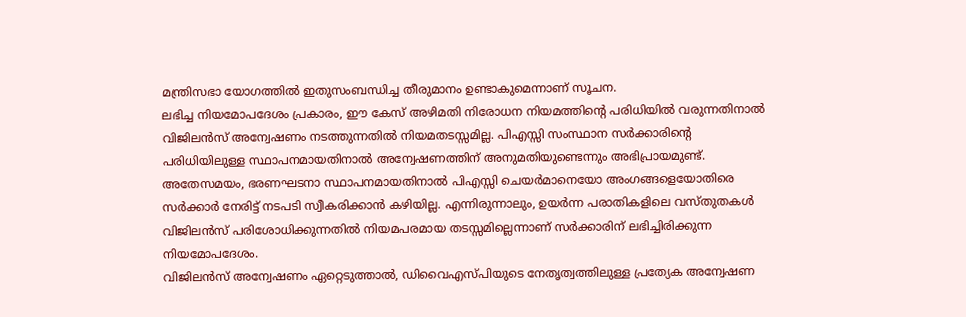മന്ത്രിസഭാ യോഗത്തിൽ ഇതുസംബന്ധിച്ച തീരുമാനം ഉണ്ടാകുമെന്നാണ് സൂചന.
ലഭിച്ച നിയമോപദേശം പ്രകാരം, ഈ കേസ് അഴിമതി നിരോധന നിയമത്തിന്റെ പരിധിയിൽ വരുന്നതിനാൽ വിജിലൻസ് അന്വേഷണം നടത്തുന്നതിൽ നിയമതടസ്സമില്ല. പിഎസ്സി സംസ്ഥാന സർക്കാരിന്റെ പരിധിയിലുള്ള സ്ഥാപനമായതിനാൽ അന്വേഷണത്തിന് അനുമതിയുണ്ടെന്നും അഭിപ്രായമുണ്ട്.
അതേസമയം, ഭരണഘടനാ സ്ഥാപനമായതിനാൽ പിഎസ്സി ചെയർമാനെയോ അംഗങ്ങളെയോതിരെ സർക്കാർ നേരിട്ട് നടപടി സ്വീകരിക്കാൻ കഴിയില്ല. എന്നിരുന്നാലും, ഉയർന്ന പരാതികളിലെ വസ്തുതകൾ വിജിലൻസ് പരിശോധിക്കുന്നതിൽ നിയമപരമായ തടസ്സമില്ലെന്നാണ് സർക്കാരിന് ലഭിച്ചിരിക്കുന്ന നിയമോപദേശം.
വിജിലൻസ് അന്വേഷണം ഏറ്റെടുത്താൽ, ഡിവൈഎസ്പിയുടെ നേതൃത്വത്തിലുള്ള പ്രത്യേക അന്വേഷണ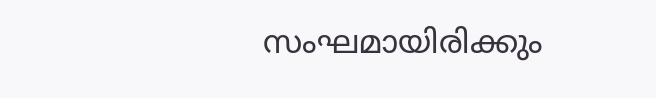സംഘമായിരിക്കും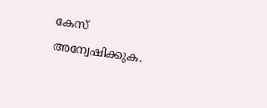കേസ് അന്വേഷിക്കുക.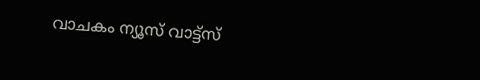വാചകം ന്യൂസ് വാട്ട്സ്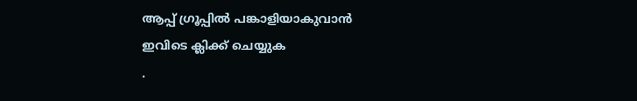ആപ്പ് ഗ്രൂപ്പിൽ പങ്കാളിയാകുവാൻ
ഇവിടെ ക്ലിക്ക് ചെയ്യുക
.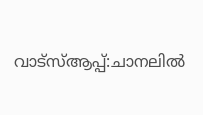വാട്സ്ആപ്പ്:ചാനലിൽ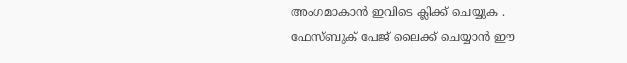അംഗമാകാൻ ഇവിടെ ക്ലിക്ക് ചെയ്യുക .
ഫേസ്ബുക് പേജ് ലൈക്ക് ചെയ്യാൻ ഈ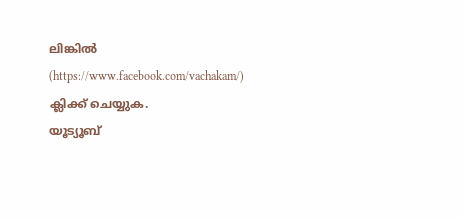ലിങ്കിൽ (https://www.facebook.com/vachakam/) ക്ലിക്ക് ചെയ്യുക.
യൂട്യൂബ്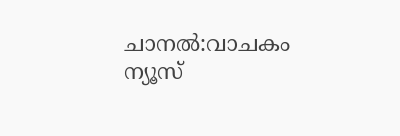ചാനൽ:വാചകം ന്യൂസ്